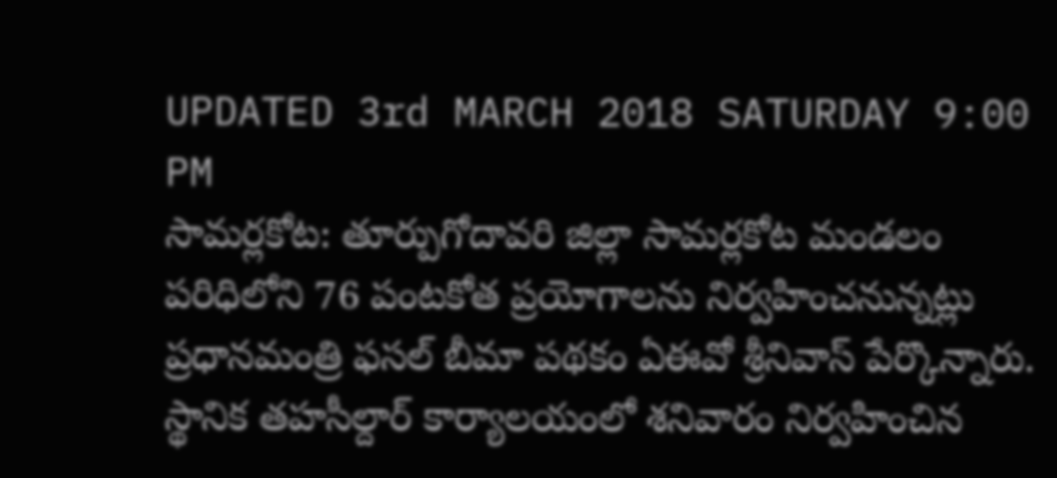UPDATED 3rd MARCH 2018 SATURDAY 9:00 PM
సామర్లకోట: తూర్పుగోదావరి జిల్లా సామర్లకోట మండలం పరిధిలోని 76 పంటకోత ప్రయోగాలను నిర్వహించనున్నట్లు ప్రధానమంత్రి ఫసల్ బీమా పథకం ఏఈవో శ్రీనివాస్ పేర్కొన్నారు. స్థానిక తహసీల్దార్ కార్యాలయంలో శనివారం నిర్వహించిన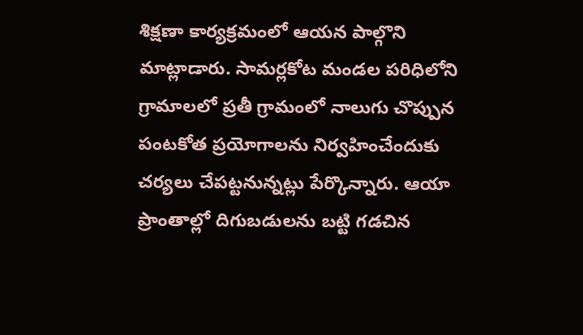శిక్షణా కార్యక్రమంలో ఆయన పాల్గొని మాట్లాడారు. సామర్లకోట మండల పరిధిలోని గ్రామాలలో ప్రతీ గ్రామంలో నాలుగు చొప్పున పంటకోత ప్రయోగాలను నిర్వహించేందుకు చర్యలు చేపట్టనున్నట్లు పేర్కొన్నారు. ఆయా ప్రాంతాల్లో దిగుబడులను బట్టి గడచిన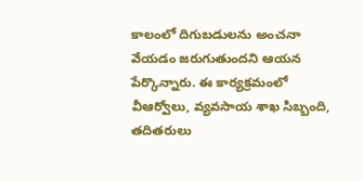కాలంలో దిగుబడులను అంచనా వేయడం జరుగుతుందని ఆయన పేర్కొన్నారు. ఈ కార్యక్రమంలో వీఆర్వోలు, వ్యవసాయ శాఖ సిబ్బంది, తదితరులు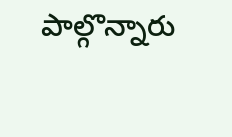పాల్గొన్నారు